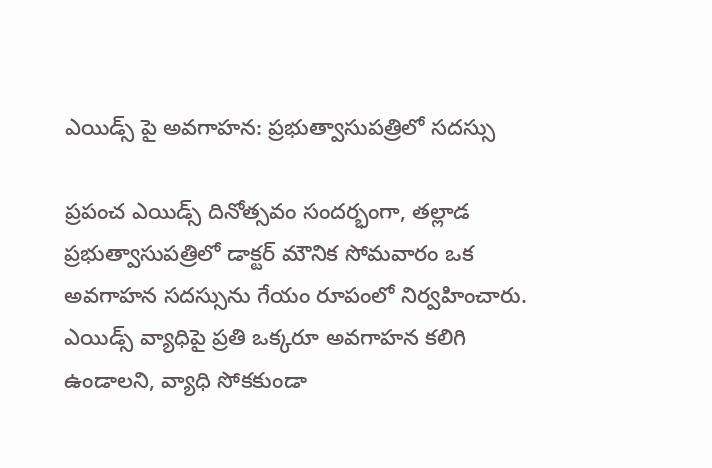ఎయిడ్స్ పై అవగాహన: ప్రభుత్వాసుపత్రిలో సదస్సు

ప్రపంచ ఎయిడ్స్ దినోత్సవం సందర్భంగా, తల్లాడ ప్రభుత్వాసుపత్రిలో డాక్టర్ మౌనిక సోమవారం ఒక అవగాహన సదస్సును గేయం రూపంలో నిర్వహించారు. ఎయిడ్స్ వ్యాధిపై ప్రతి ఒక్కరూ అవగాహన కలిగి ఉండాలని, వ్యాధి సోకకుండా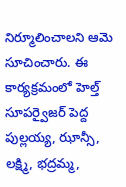నిర్మూలించాలని ఆమె సూచించారు. ఈ కార్యక్రమంలో హెల్త్ సూపర్వైజర్ పెద్ద పుల్లయ్య, ఝాన్సీ, లక్ష్మి, భద్రమ్మ,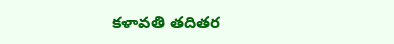కళావతి తదితర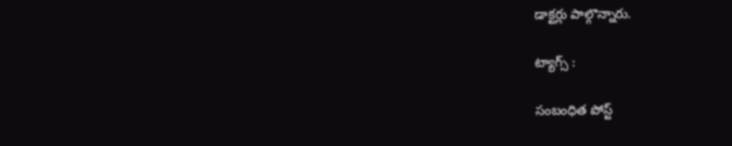డాక్టర్లు పాల్గొన్నారు.

ట్యాగ్స్ :

సంబంధిత పోస్ట్